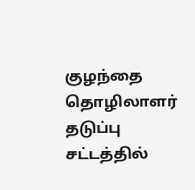குழந்தை தொழிலாளர் தடுப்பு சட்டத்தில்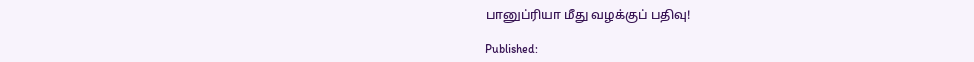பானுப்ரியா மீது வழக்குப் பதிவு!

Published: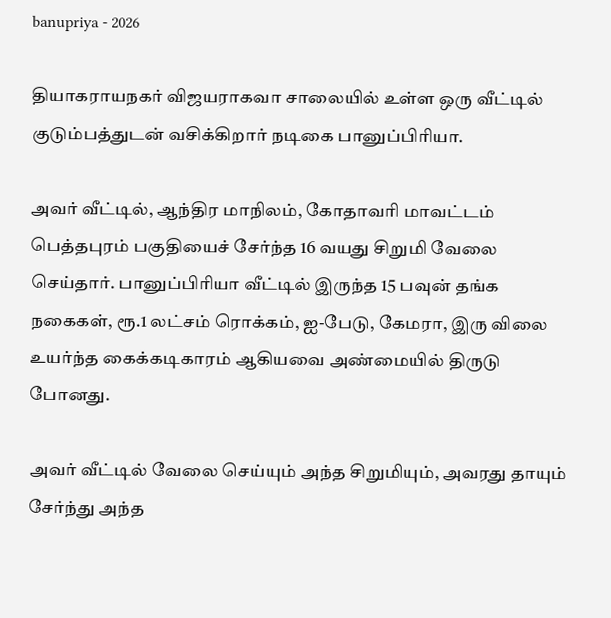banupriya - 2026

தியாகராயநகர் விஜயராகவா சாலையில் உள்ள ஒரு வீட்டில் குடும்பத்துடன் வசிக்கிறார் நடிகை பானுப்பிரியா.

அவர் வீட்டில், ஆந்திர மாநிலம், கோதாவரி மாவட்டம் பெத்தபுரம் பகுதியைச் சேர்ந்த 16 வயது சிறுமி வேலை செய்தார். பானுப்பிரியா வீட்டில் இருந்த 15 பவுன் தங்க நகைகள், ரூ.1 லட்சம் ரொக்கம், ஐ-பேடு, கேமரா, இரு விலை உயர்ந்த கைக்கடிகாரம் ஆகியவை அண்மையில் திருடு போனது.

அவர் வீட்டில் வேலை செய்யும் அந்த சிறுமியும், அவரது தாயும் சேர்ந்து அந்த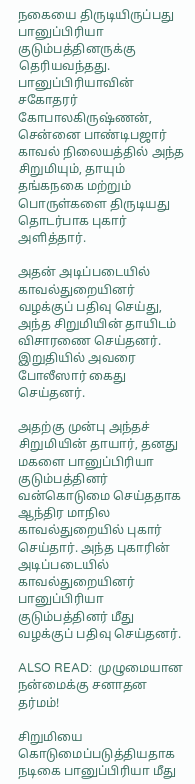நகையை திருடியிருப்பது பானுப்பிரியா குடும்பத்தினருக்கு தெரியவந்தது. பானுப்பிரியாவின் சகோதரர் கோபாலகிருஷ்ணன், சென்னை பாண்டிபஜார் காவல் நிலையத்தில் அந்த சிறுமியும், தாயும் தங்கநகை மற்றும் பொருள்களை திருடியது தொடர்பாக புகார் அளித்தார்.

அதன் அடிப்படையில் காவல்துறையினர் வழக்குப் பதிவு செய்து, அந்த சிறுமியின் தாயிடம் விசாரணை செய்தனர். இறுதியில் அவரை போலீஸார் கைது செய்தனர்.

அதற்கு முன்பு அந்தச் சிறுமியின் தாயார், தனது மகளை பானுப்பிரியா குடும்பத்தினர் வன்கொடுமை செய்ததாக ஆந்திர மாநில காவல்துறையில் புகார் செய்தார். அந்த புகாரின் அடிப்படையில் காவல்துறையினர் பானுப்பிரியா குடும்பத்தினர் மீது வழக்குப் பதிவு செய்தனர்.

ALSO READ:  முழுமையான நன்மைக்கு சனாதன தர்மம்!

சிறுமியை கொடுமைப்படுத்தியதாக நடிகை பானுப்பிரியா மீது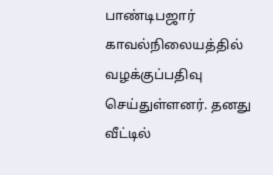பாண்டிபஜார் காவல்நிலையத்தில் வழக்குப்பதிவு செய்துள்ளனர். தனது வீட்டில்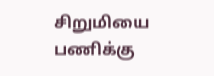சிறுமியை பணிக்கு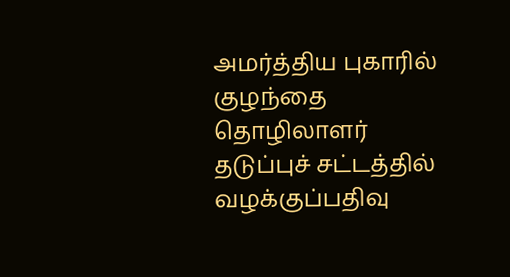அமர்த்திய புகாரில் குழந்தை தொழிலாளர் தடுப்புச் சட்டத்தில் வழக்குப்பதிவு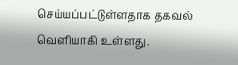செய்யப்பட்டுள்ளதாக தகவல் வெளியாகி உள்ளது.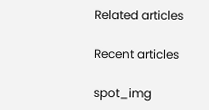Related articles

Recent articles

spot_img